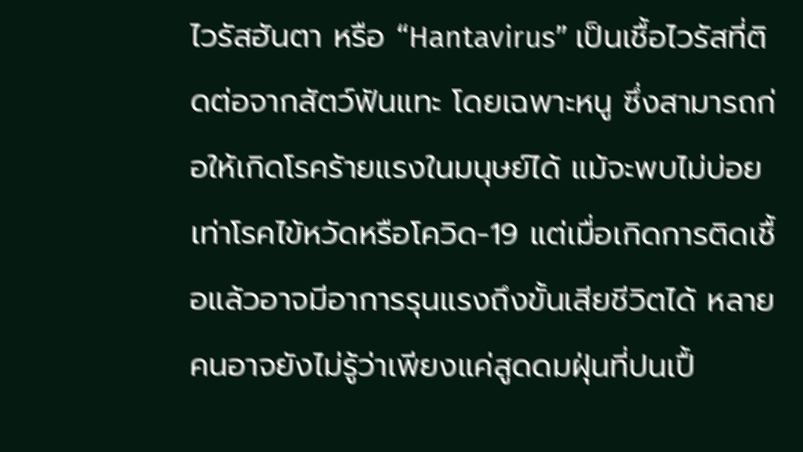ไวรัสฮันตา หรือ “Hantavirus” เป็นเชื้อไวรัสที่ติดต่อจากสัตว์ฟันแทะ โดยเฉพาะหนู ซึ่งสามารถก่อให้เกิดโรคร้ายแรงในมนุษย์ได้ แม้จะพบไม่บ่อยเท่าโรคไข้หวัดหรือโควิด-19 แต่เมื่อเกิดการติดเชื้อแล้วอาจมีอาการรุนแรงถึงขั้นเสียชีวิตได้ หลายคนอาจยังไม่รู้ว่าเพียงแค่สูดดมฝุ่นที่ปนเปื้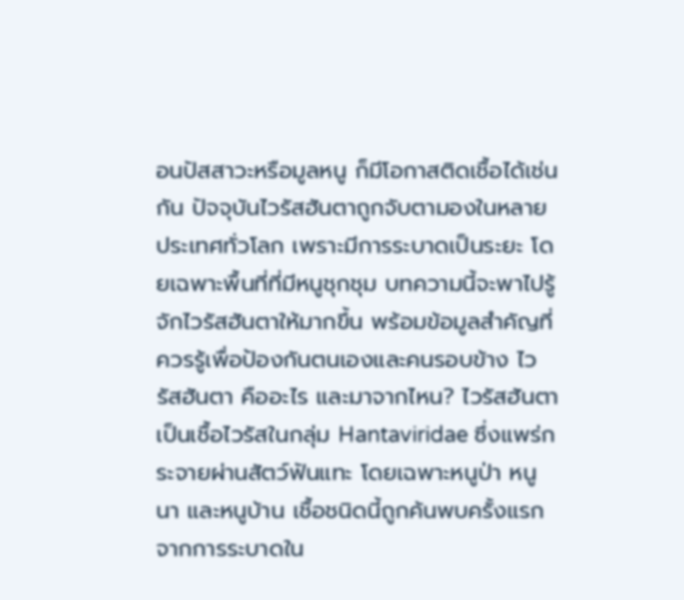อนปัสสาวะหรือมูลหนู ก็มีโอกาสติดเชื้อได้เช่นกัน ปัจจุบันไวรัสฮันตาถูกจับตามองในหลายประเทศทั่วโลก เพราะมีการระบาดเป็นระยะ โดยเฉพาะพื้นที่ที่มีหนูชุกชุม บทความนี้จะพาไปรู้จักไวรัสฮันตาให้มากขึ้น พร้อมข้อมูลสำคัญที่ควรรู้เพื่อป้องกันตนเองและคนรอบข้าง ไวรัสฮันตา คืออะไร และมาจากไหน? ไวรัสฮันตาเป็นเชื้อไวรัสในกลุ่ม Hantaviridae ซึ่งแพร่กระจายผ่านสัตว์ฟันแทะ โดยเฉพาะหนูป่า หนูนา และหนูบ้าน เชื้อชนิดนี้ถูกค้นพบครั้งแรกจากการระบาดใน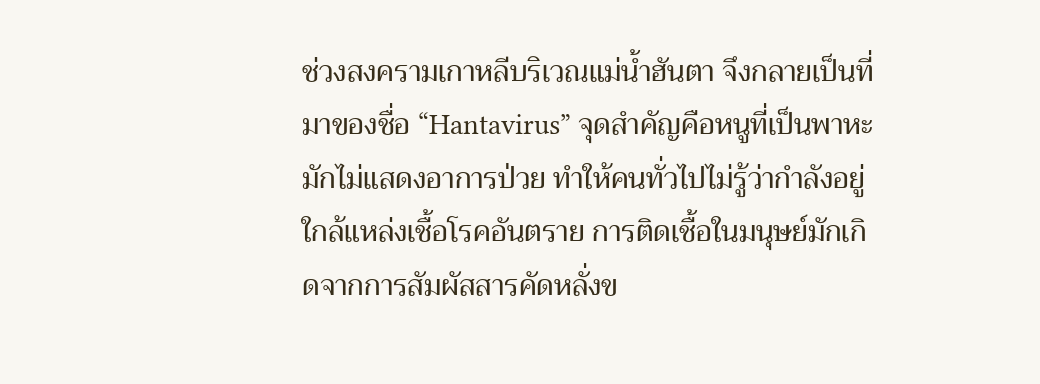ช่วงสงครามเกาหลีบริเวณแม่น้ำฮันตา จึงกลายเป็นที่มาของชื่อ “Hantavirus” จุดสำคัญคือหนูที่เป็นพาหะมักไม่แสดงอาการป่วย ทำให้คนทั่วไปไม่รู้ว่ากำลังอยู่ใกล้แหล่งเชื้อโรคอันตราย การติดเชื้อในมนุษย์มักเกิดจากการสัมผัสสารคัดหลั่งข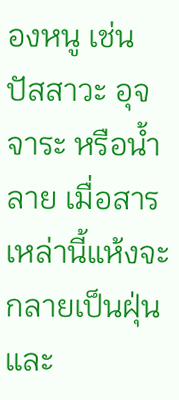องหนู เช่น ปัสสาวะ อุจจาระ หรือน้ำลาย เมื่อสารเหล่านี้แห้งจะกลายเป็นฝุ่น และ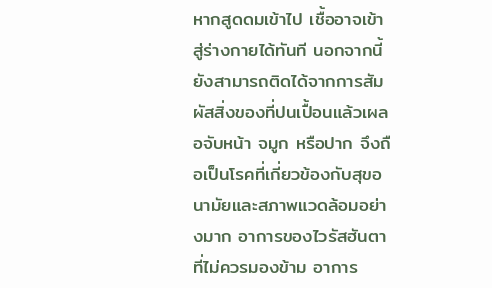หากสูดดมเข้าไป เชื้ออาจเข้าสู่ร่างกายได้ทันที นอกจากนี้ยังสามารถติดได้จากการสัมผัสสิ่งของที่ปนเปื้อนแล้วเผลอจับหน้า จมูก หรือปาก จึงถือเป็นโรคที่เกี่ยวข้องกับสุขอนามัยและสภาพแวดล้อมอย่างมาก อาการของไวรัสฮันตา ที่ไม่ควรมองข้าม อาการ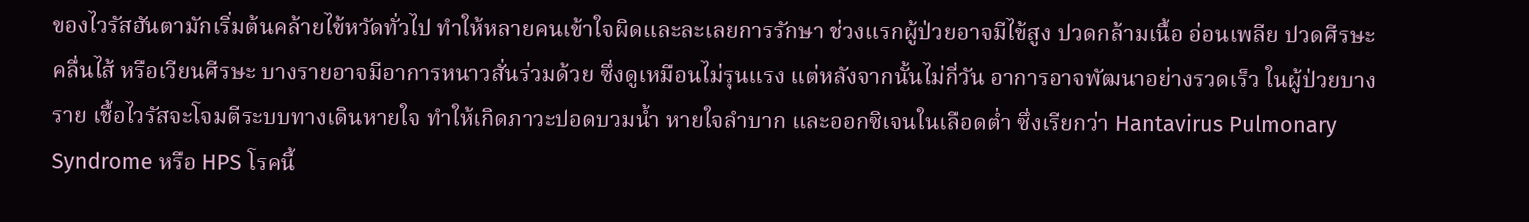ของไวรัสฮันตามักเริ่มต้นคล้ายไข้หวัดทั่วไป ทำให้หลายคนเข้าใจผิดและละเลยการรักษา ช่วงแรกผู้ป่วยอาจมีไข้สูง ปวดกล้ามเนื้อ อ่อนเพลีย ปวดศีรษะ คลื่นไส้ หรือเวียนศีรษะ บางรายอาจมีอาการหนาวสั่นร่วมด้วย ซึ่งดูเหมือนไม่รุนแรง แต่หลังจากนั้นไม่กี่วัน อาการอาจพัฒนาอย่างรวดเร็ว ในผู้ป่วยบางราย เชื้อไวรัสจะโจมตีระบบทางเดินหายใจ ทำให้เกิดภาวะปอดบวมน้ำ หายใจลำบาก และออกซิเจนในเลือดต่ำ ซึ่งเรียกว่า Hantavirus Pulmonary Syndrome หรือ HPS โรคนี้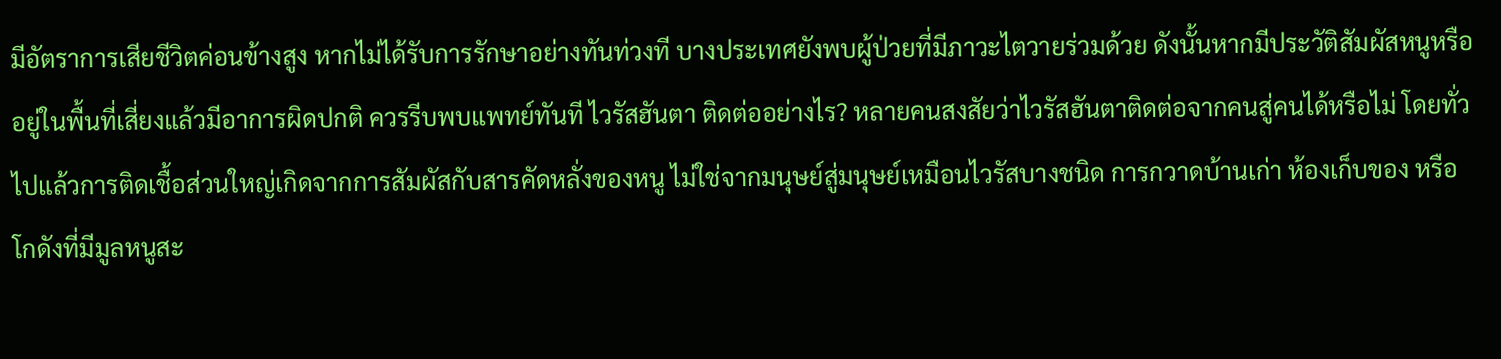มีอัตราการเสียชีวิตค่อนข้างสูง หากไม่ได้รับการรักษาอย่างทันท่วงที บางประเทศยังพบผู้ป่วยที่มีภาวะไตวายร่วมด้วย ดังนั้นหากมีประวัติสัมผัสหนูหรืออยู่ในพื้นที่เสี่ยงแล้วมีอาการผิดปกติ ควรรีบพบแพทย์ทันที ไวรัสฮันตา ติดต่ออย่างไร? หลายคนสงสัยว่าไวรัสฮันตาติดต่อจากคนสู่คนได้หรือไม่ โดยทั่วไปแล้วการติดเชื้อส่วนใหญ่เกิดจากการสัมผัสกับสารคัดหลั่งของหนู ไม่ใช่จากมนุษย์สู่มนุษย์เหมือนไวรัสบางชนิด การกวาดบ้านเก่า ห้องเก็บของ หรือโกดังที่มีมูลหนูสะ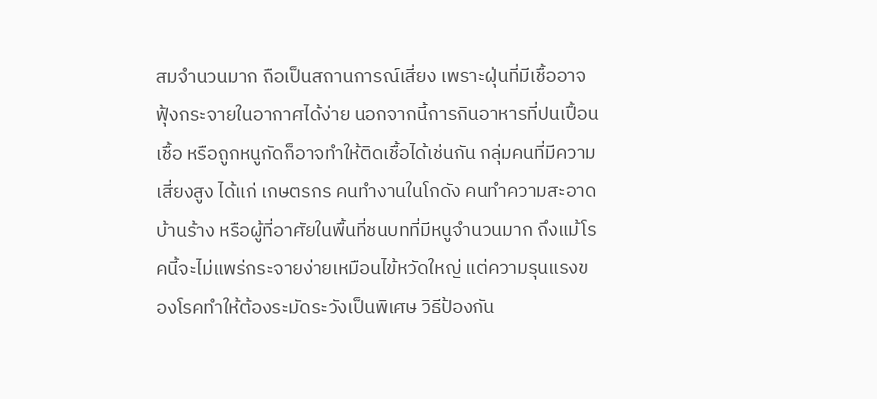สมจำนวนมาก ถือเป็นสถานการณ์เสี่ยง เพราะฝุ่นที่มีเชื้ออาจฟุ้งกระจายในอากาศได้ง่าย นอกจากนี้การกินอาหารที่ปนเปื้อนเชื้อ หรือถูกหนูกัดก็อาจทำให้ติดเชื้อได้เช่นกัน กลุ่มคนที่มีความเสี่ยงสูง ได้แก่ เกษตรกร คนทำงานในโกดัง คนทำความสะอาดบ้านร้าง หรือผู้ที่อาศัยในพื้นที่ชนบทที่มีหนูจำนวนมาก ถึงแม้โรคนี้จะไม่แพร่กระจายง่ายเหมือนไข้หวัดใหญ่ แต่ความรุนแรงของโรคทำให้ต้องระมัดระวังเป็นพิเศษ วิธีป้องกัน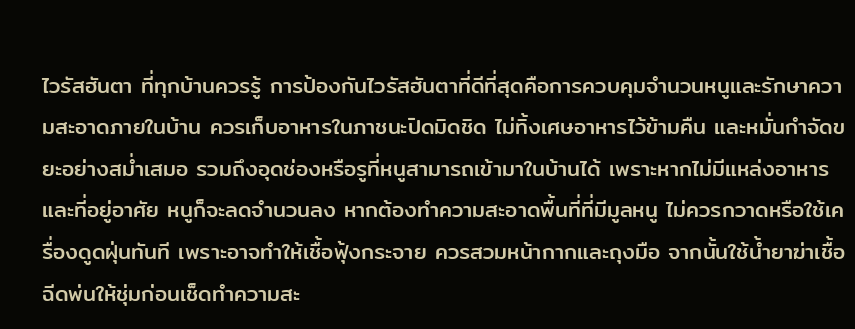ไวรัสฮันตา ที่ทุกบ้านควรรู้ การป้องกันไวรัสฮันตาที่ดีที่สุดคือการควบคุมจำนวนหนูและรักษาความสะอาดภายในบ้าน ควรเก็บอาหารในภาชนะปิดมิดชิด ไม่ทิ้งเศษอาหารไว้ข้ามคืน และหมั่นกำจัดขยะอย่างสม่ำเสมอ รวมถึงอุดช่องหรือรูที่หนูสามารถเข้ามาในบ้านได้ เพราะหากไม่มีแหล่งอาหารและที่อยู่อาศัย หนูก็จะลดจำนวนลง หากต้องทำความสะอาดพื้นที่ที่มีมูลหนู ไม่ควรกวาดหรือใช้เครื่องดูดฝุ่นทันที เพราะอาจทำให้เชื้อฟุ้งกระจาย ควรสวมหน้ากากและถุงมือ จากนั้นใช้น้ำยาฆ่าเชื้อฉีดพ่นให้ชุ่มก่อนเช็ดทำความสะ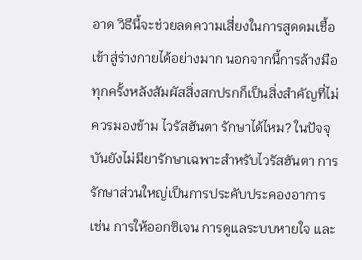อาด วิธีนี้จะช่วยลดความเสี่ยงในการสูดดมเชื้อเข้าสู่ร่างกายได้อย่างมาก นอกจากนี้การล้างมือทุกครั้งหลังสัมผัสสิ่งสกปรกก็เป็นสิ่งสำคัญที่ไม่ควรมองข้าม ไวรัสฮันตา รักษาได้ไหม? ในปัจจุบันยังไม่มียารักษาเฉพาะสำหรับไวรัสฮันตา การรักษาส่วนใหญ่เป็นการประคับประคองอาการ เช่น การให้ออกซิเจน การดูแลระบบหายใจ และ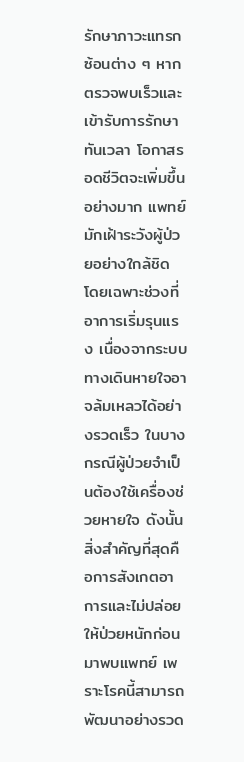รักษาภาวะแทรกซ้อนต่าง ๆ หากตรวจพบเร็วและเข้ารับการรักษาทันเวลา โอกาสรอดชีวิตจะเพิ่มขึ้นอย่างมาก แพทย์มักเฝ้าระวังผู้ป่วยอย่างใกล้ชิด โดยเฉพาะช่วงที่อาการเริ่มรุนแรง เนื่องจากระบบทางเดินหายใจอาจล้มเหลวได้อย่างรวดเร็ว ในบางกรณีผู้ป่วยจำเป็นต้องใช้เครื่องช่วยหายใจ ดังนั้นสิ่งสำคัญที่สุดคือการสังเกตอาการและไม่ปล่อยให้ป่วยหนักก่อนมาพบแพทย์ เพราะโรคนี้สามารถพัฒนาอย่างรวด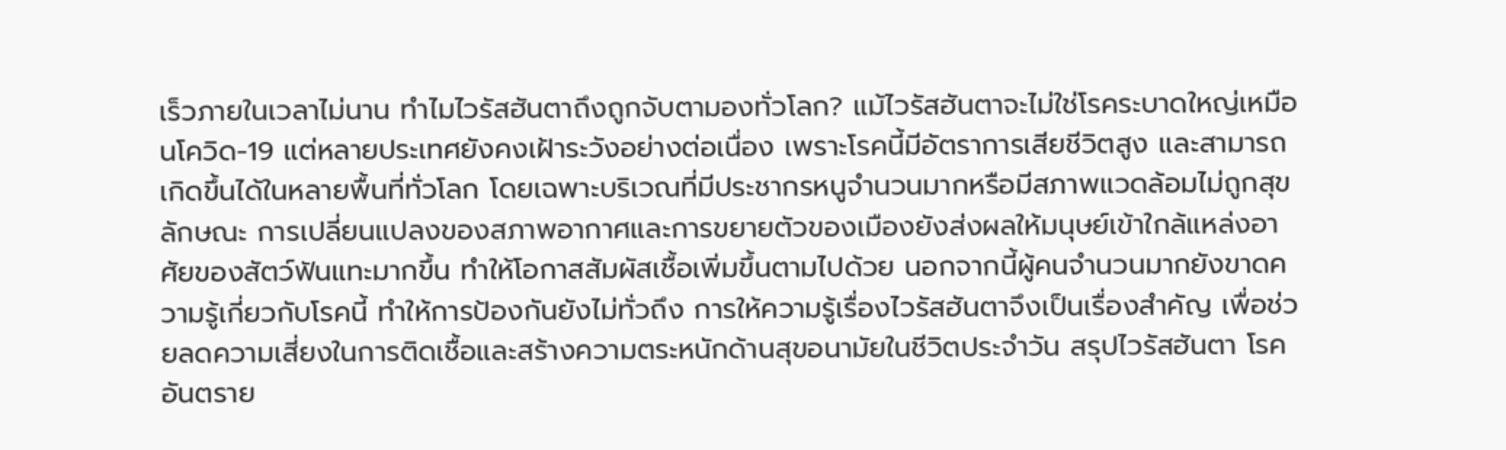เร็วภายในเวลาไม่นาน ทำไมไวรัสฮันตาถึงถูกจับตามองทั่วโลก? แม้ไวรัสฮันตาจะไม่ใช่โรคระบาดใหญ่เหมือนโควิด-19 แต่หลายประเทศยังคงเฝ้าระวังอย่างต่อเนื่อง เพราะโรคนี้มีอัตราการเสียชีวิตสูง และสามารถเกิดขึ้นได้ในหลายพื้นที่ทั่วโลก โดยเฉพาะบริเวณที่มีประชากรหนูจำนวนมากหรือมีสภาพแวดล้อมไม่ถูกสุขลักษณะ การเปลี่ยนแปลงของสภาพอากาศและการขยายตัวของเมืองยังส่งผลให้มนุษย์เข้าใกล้แหล่งอาศัยของสัตว์ฟันแทะมากขึ้น ทำให้โอกาสสัมผัสเชื้อเพิ่มขึ้นตามไปด้วย นอกจากนี้ผู้คนจำนวนมากยังขาดความรู้เกี่ยวกับโรคนี้ ทำให้การป้องกันยังไม่ทั่วถึง การให้ความรู้เรื่องไวรัสฮันตาจึงเป็นเรื่องสำคัญ เพื่อช่วยลดความเสี่ยงในการติดเชื้อและสร้างความตระหนักด้านสุขอนามัยในชีวิตประจำวัน สรุปไวรัสฮันตา โรคอันตราย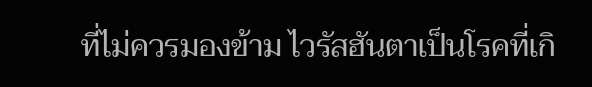ที่ไม่ควรมองข้าม ไวรัสฮันตาเป็นโรคที่เกิ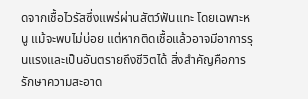ดจากเชื้อไวรัสซึ่งแพร่ผ่านสัตว์ฟันแทะ โดยเฉพาะหนู แม้จะพบไม่บ่อย แต่หากติดเชื้อแล้วอาจมีอาการรุนแรงและเป็นอันตรายถึงชีวิตได้ สิ่งสำคัญคือการรักษาความสะอาด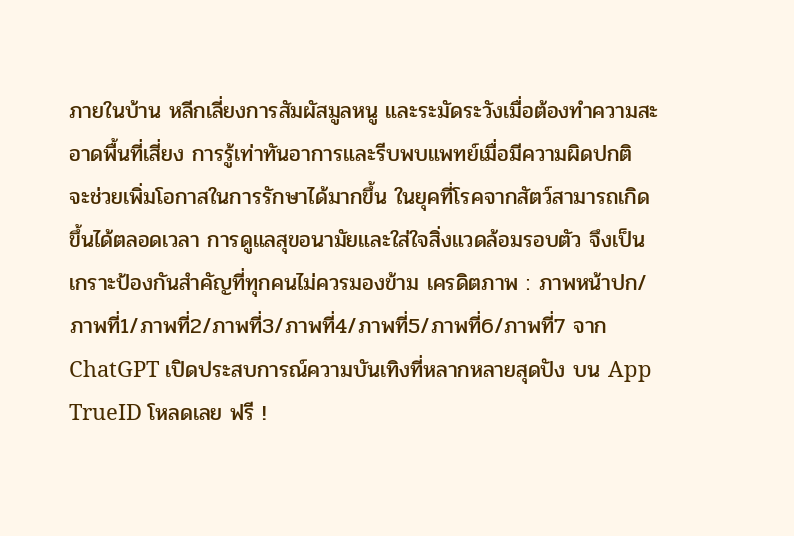ภายในบ้าน หลีกเลี่ยงการสัมผัสมูลหนู และระมัดระวังเมื่อต้องทำความสะอาดพื้นที่เสี่ยง การรู้เท่าทันอาการและรีบพบแพทย์เมื่อมีความผิดปกติ จะช่วยเพิ่มโอกาสในการรักษาได้มากขึ้น ในยุคที่โรคจากสัตว์สามารถเกิดขึ้นได้ตลอดเวลา การดูแลสุขอนามัยและใส่ใจสิ่งแวดล้อมรอบตัว จึงเป็นเกราะป้องกันสำคัญที่ทุกคนไม่ควรมองข้าม เครดิตภาพ : ภาพหน้าปก/ภาพที่1/ภาพที่2/ภาพที่3/ภาพที่4/ภาพที่5/ภาพที่6/ภาพที่7 จาก ChatGPT เปิดประสบการณ์ความบันเทิงที่หลากหลายสุดปัง บน App TrueID โหลดเลย ฟรี !